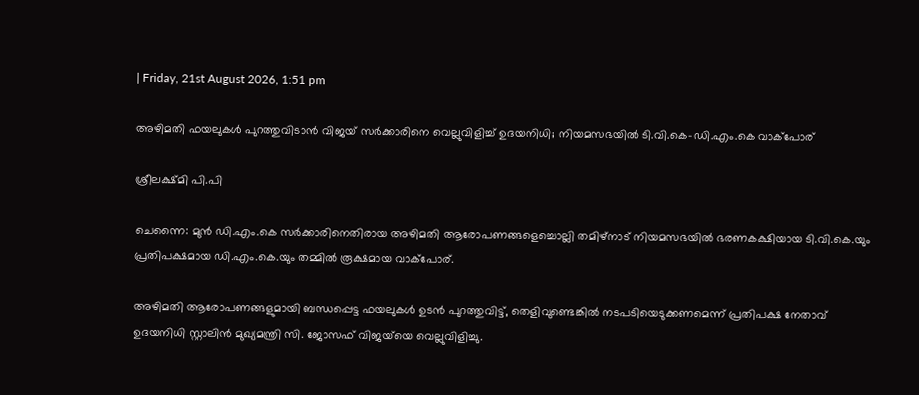| Friday, 21st August 2026, 1:51 pm

അഴിമതി ഫയലുകൾ പുറത്തുവിടാൻ വിജയ് സർക്കാരിനെ വെല്ലുവിളിച്ച് ഉദയനിധി; നിയമസഭയിൽ ടി.വി.കെ–ഡി.എം.കെ വാക്പോര്

ശ്രീലക്ഷ്മി പി.പി

ചെന്നൈ: മുൻ ഡി.എം.കെ സർക്കാരിനെതിരായ അഴിമതി ആരോപണങ്ങളെച്ചൊല്ലി തമിഴ്‌നാട് നിയമസഭയിൽ ഭരണകക്ഷിയായ ടി.വി.കെ.യും പ്രതിപക്ഷമായ ഡി.എം.കെ.യും തമ്മിൽ രൂക്ഷമായ വാക്പോര്.

അഴിമതി ആരോപണങ്ങളുമായി ബന്ധപ്പെട്ട ഫയലുകൾ ഉടൻ പുറത്തുവിട്ട്, തെളിവുണ്ടെങ്കിൽ നടപടിയെടുക്കണമെന്ന് പ്രതിപക്ഷ നേതാവ് ഉദയനിധി സ്റ്റാലിൻ മുഖ്യമന്ത്രി സി. ജോസഫ് വിജയ്‌യെ വെല്ലുവിളിച്ചു.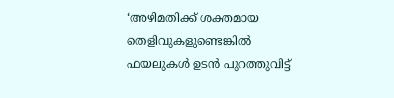‘അഴിമതിക്ക് ശക്തമായ തെളിവുകളുണ്ടെങ്കിൽ ഫയലുകൾ ഉടൻ പുറത്തുവിട്ട്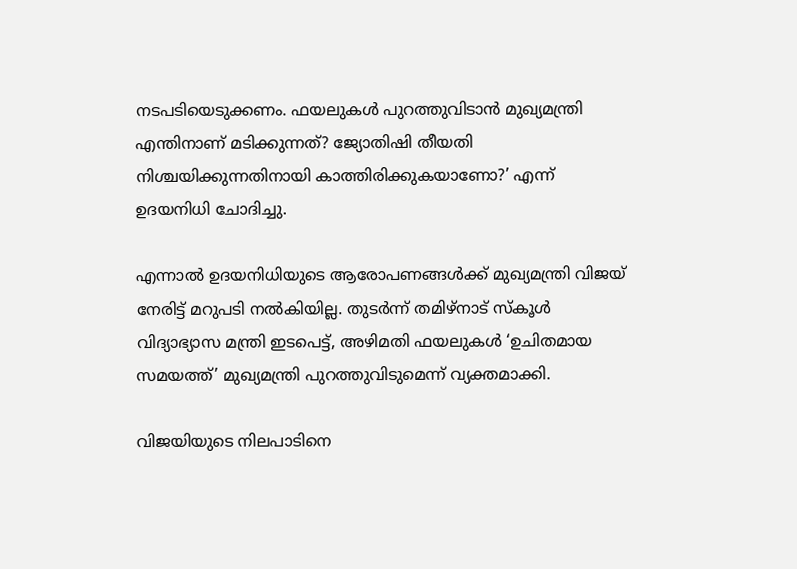നടപടിയെടുക്കണം. ഫയലുകൾ പുറത്തുവിടാൻ മുഖ്യമന്ത്രി എന്തിനാണ് മടിക്കുന്നത്? ജ്യോതിഷി തീയതി നിശ്ചയിക്കുന്നതിനായി കാത്തിരിക്കുകയാണോ?’ എന്ന് ഉദയനിധി ചോദിച്ചു.

എന്നാൽ ഉദയനിധിയുടെ ആരോപണങ്ങൾക്ക് മുഖ്യമന്ത്രി വിജയ് നേരിട്ട് മറുപടി നൽകിയില്ല. തുടർന്ന് തമിഴ്‌നാട് സ്കൂൾ വിദ്യാഭ്യാസ മന്ത്രി ഇടപെട്ട്, അഴിമതി ഫയലുകൾ ‘ഉചിതമായ സമയത്ത്’ മുഖ്യമന്ത്രി പുറത്തുവിടുമെന്ന് വ്യക്തമാക്കി.

വിജയിയുടെ നിലപാടിനെ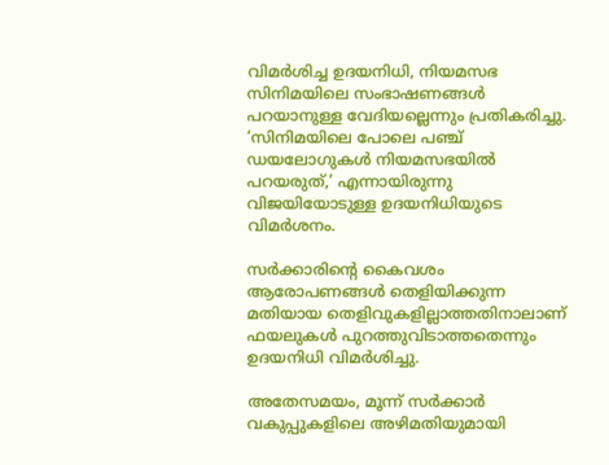വിമർശിച്ച ഉദയനിധി, നിയമസഭ സിനിമയിലെ സംഭാഷണങ്ങൾ പറയാനുള്ള വേദിയല്ലെന്നും പ്രതികരിച്ചു. ‘സിനിമയിലെ പോലെ പഞ്ച് ഡയലോഗുകൾ നിയമസഭയിൽ പറയരുത്,’ എന്നായിരുന്നു വിജയിയോടുള്ള ഉദയനിധിയുടെ വിമർശനം.

സർക്കാരിന്റെ കൈവശം ആരോപണങ്ങൾ തെളിയിക്കുന്ന മതിയായ തെളിവുകളില്ലാത്തതിനാലാണ് ഫയലുകൾ പുറത്തുവിടാത്തതെന്നും ഉദയനിധി വിമർശിച്ചു.

അതേസമയം, മൂന്ന് സർക്കാർ വകുപ്പുകളിലെ അഴിമതിയുമായി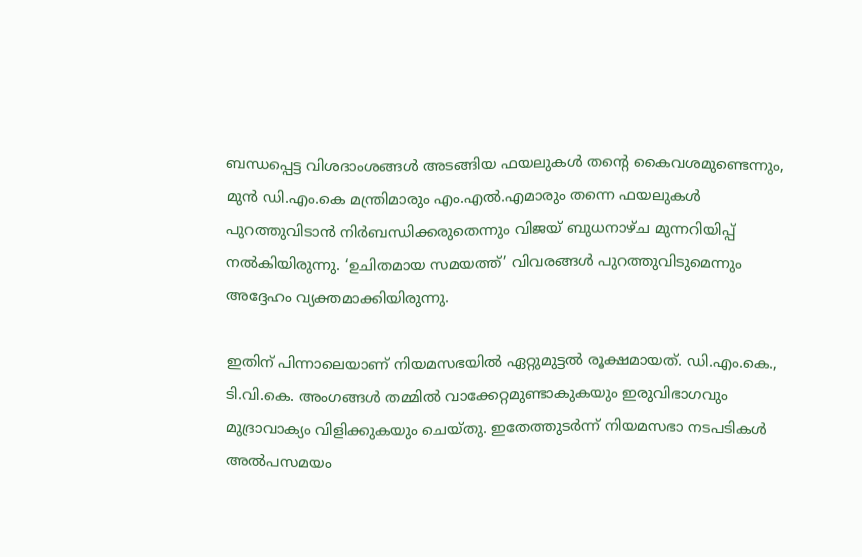ബന്ധപ്പെട്ട വിശദാംശങ്ങൾ അടങ്ങിയ ഫയലുകൾ തന്റെ കൈവശമുണ്ടെന്നും, മുൻ ഡി.എം.കെ മന്ത്രിമാരും എം.എൽ.എമാരും തന്നെ ഫയലുകൾ പുറത്തുവിടാൻ നിർബന്ധിക്കരുതെന്നും വിജയ് ബുധനാഴ്ച മുന്നറിയിപ്പ് നൽകിയിരുന്നു. ‘ഉചിതമായ സമയത്ത്’ വിവരങ്ങൾ പുറത്തുവിടുമെന്നും അദ്ദേഹം വ്യക്തമാക്കിയിരുന്നു.

ഇതിന് പിന്നാലെയാണ് നിയമസഭയിൽ ഏറ്റുമുട്ടൽ രൂക്ഷമായത്. ഡി.എം.കെ., ടി.വി.കെ. അംഗങ്ങൾ തമ്മിൽ വാക്കേറ്റമുണ്ടാകുകയും ഇരുവിഭാഗവും മുദ്രാവാക്യം വിളിക്കുകയും ചെയ്തു. ഇതേത്തുടർന്ന് നിയമസഭാ നടപടികൾ അൽപസമയം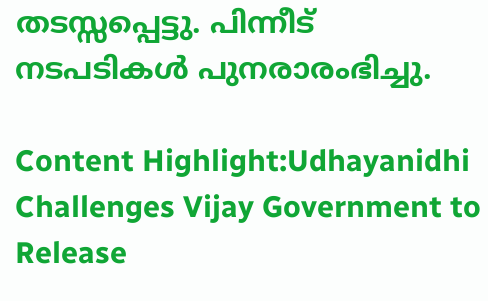തടസ്സപ്പെട്ടു. പിന്നീട് നടപടികൾ പുനരാരംഭിച്ചു.

Content Highlight:Udhayanidhi Challenges Vijay Government to Release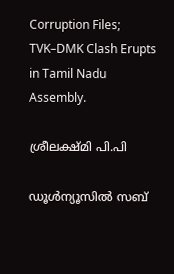Corruption Files; TVK–DMK Clash Erupts in Tamil Nadu Assembly.

ശ്രീലക്ഷ്മി പി.പി

ഡൂള്‍ന്യൂസില്‍ സബ്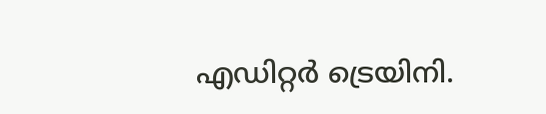എഡിറ്റര്‍ ട്രെയിനി.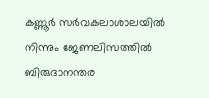കണ്ണൂര്‍ സര്‍വകലാശാലയില്‍ നിന്നും ജേണലിസത്തില്‍ ബിരുദാനന്തര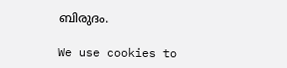ബിരുദം.

We use cookies to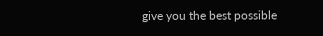give you the best possible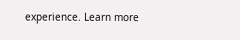experience. Learn more